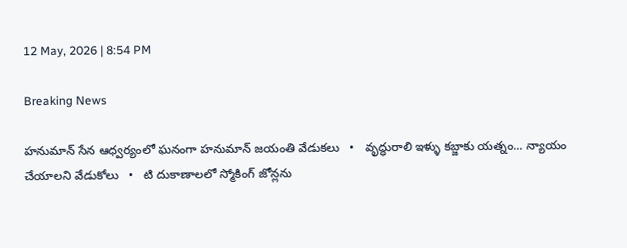12 May, 2026 | 8:54 PM

Breaking News

హనుమాన్ సేన ఆధ్వర్యంలో ఘనంగా హనుమాన్ జయంతి వేడుకలు   •   వృద్ధురాలి ఇళ్ళు కబ్జాకు యత్నం... న్యాయం చేయాలని వేడుకోలు   •   టి దుకాణాలలో స్మోకింగ్ జోన్లను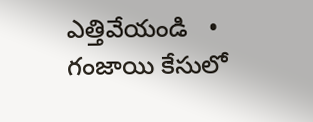ఎత్తివేయండి   •   గంజాయి కేసులో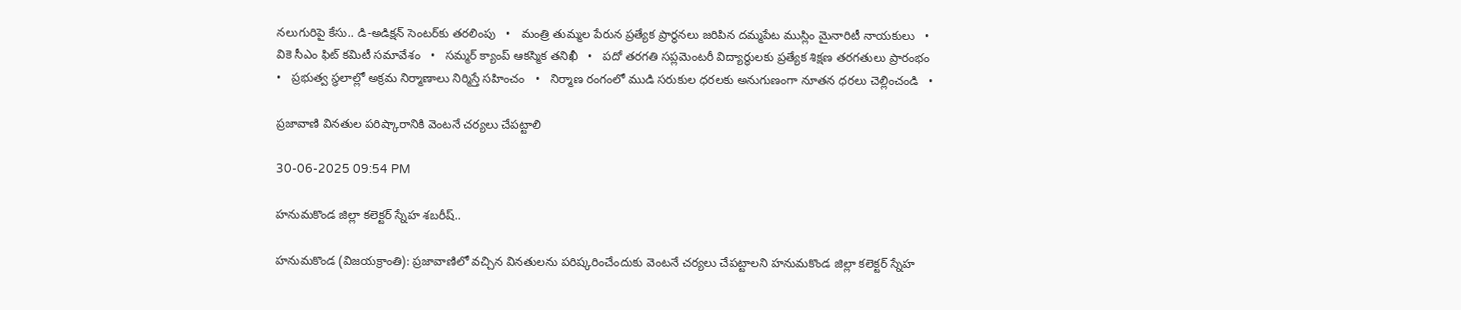నలుగురిపై కేసు.. డి-అడిక్షన్ సెంటర్‌కు తరలింపు   •   మంత్రి తుమ్మల పేరున ప్రత్యేక ప్రార్థనలు జరిపిన దమ్మపేట ముస్లిం మైనారిటీ నాయకులు   •   వికె సీఎం ఫిట్ కమిటీ సమావేశం   •   సమ్మర్ క్యాంప్ ఆకస్మిక తనిఖీ   •   పదో తరగతి సప్లమెంటరీ విద్యార్థులకు ప్రత్యేక శిక్షణ తరగతులు ప్రారంభం   •   ప్రభుత్వ స్థలాల్లో అక్రమ నిర్మాణాలు నిర్మిస్తే సహించం   •   నిర్మాణ రంగంలో ముడి సరుకుల ధరలకు అనుగుణంగా నూతన ధరలు చెల్లించండి   •

ప్రజావాణి వినతుల పరిష్కారానికి వెంటనే చర్యలు చేపట్టాలి

30-06-2025 09:54 PM

హనుమకొండ జిల్లా కలెక్టర్ స్నేహ శబరీష్..

హనుమకొండ (విజయక్రాంతి): ప్రజావాణిలో వచ్చిన వినతులను పరిష్కరించేందుకు వెంటనే చర్యలు చేపట్టాలని హనుమకొండ జిల్లా కలెక్టర్ స్నేహ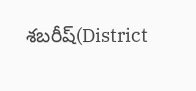శబరీష్(District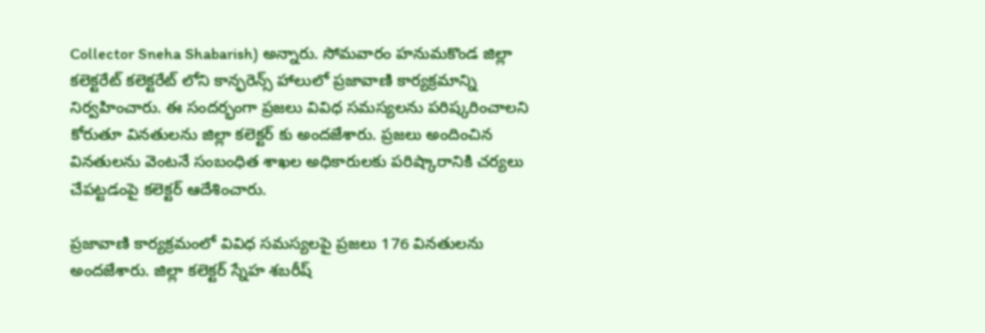Collector Sneha Shabarish) అన్నారు. సోమవారం హనుమకొండ జిల్లా కలెక్టరేట్ కలెక్టరేట్ లోని కాన్ఫరెన్స్ హాలులో ప్రజావాణి కార్యక్రమాన్ని నిర్వహించారు. ఈ సందర్భంగా ప్రజలు వివిధ సమస్యలను పరిష్కరించాలని కోరుతూ వినతులను జిల్లా కలెక్టర్ కు అందజేశారు. ప్రజలు అందించిన వినతులను వెంటనే సంబంధిత శాఖల అధికారులకు పరిష్కారానికి చర్యలు చేపట్టడంపై కలెక్టర్ ఆదేశించారు.

ప్రజావాణి కార్యక్రమంలో వివిధ సమస్యలపై ప్రజలు 176 వినతులను అందజేశారు. జిల్లా కలెక్టర్ స్నేహ శబరీష్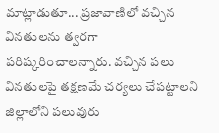మాట్లాడుతూ... ప్రజావాణిలో వచ్చిన వినతులను త్వరగా పరిష్కరించాలన్నారు. వచ్చిన పలు వినతులపై తక్షణమే చర్యలు చేపట్టాలని జిల్లాలోని పలువురు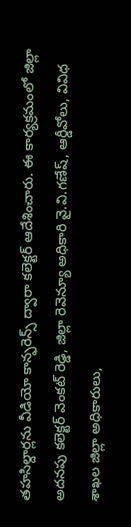తహసిల్దార్లను వీడియో కాన్ఫరెన్స్ ద్వారా కలెక్టర్ ఆదేశించారు. ఈ కార్యక్రమంలో జిల్లా అదనపు కలెక్టర్ వెంకట్ రెడ్డి, జిల్లా రెవెన్యూ అధికారి వై.వి.గణేష్, ఆర్డీవోలు, వివిధ శాఖల జిల్లా అధికారులు,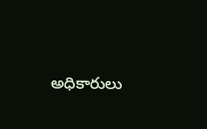అధికారులు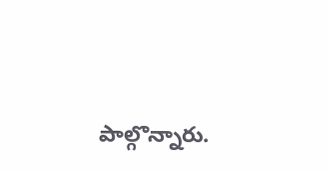పాల్గొన్నారు.